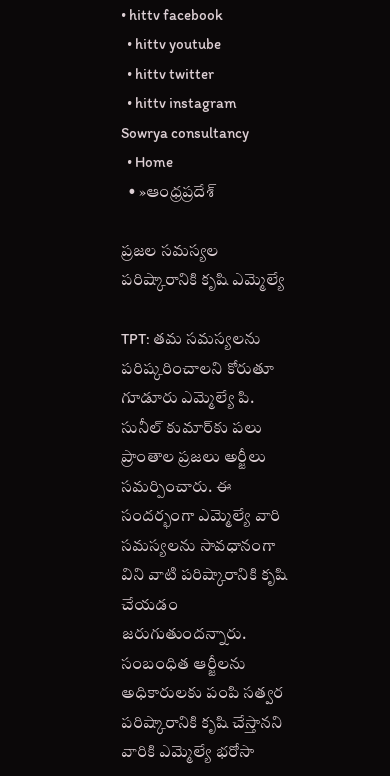• hittv facebook
  • hittv youtube
  • hittv twitter
  • hittv instagram
Sowrya consultancy
  • Home
  • »ఆంధ్రప్రదేశ్

ప్రజల సమస్యల పరిష్కారానికి కృషి ఎమ్మెల్యే

TPT: తమ సమస్యలను పరిష్కరించాలని కోరుతూ గూడూరు ఎమ్మెల్యే పి. సునీల్ కుమార్‌కు పలు ప్రాంతాల ప్రజలు అర్జీలు సమర్పించారు. ఈ సందర్భంగా ఎమ్మెల్యే వారి సమస్యలను సావధానంగా విని వాటి పరిష్కారానికి కృషి చేయడం జరుగుతుందన్నారు. సంబంధిత ఆర్జీలను అధికారులకు పంపి సత్వర పరిష్కారానికి కృషి చేస్తానని వారికి ఎమ్మెల్యే భరోసా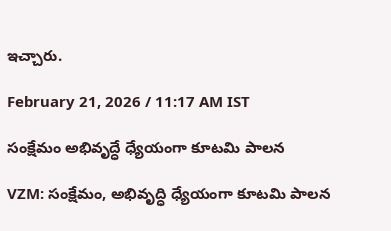ఇచ్చారు.

February 21, 2026 / 11:17 AM IST

సంక్షేమం అభివృద్ధే ధ్యేయంగా కూటమి పాలన

VZM: సంక్షేమం, అభివృద్ధి ధ్యేయంగా కూటమి పాలన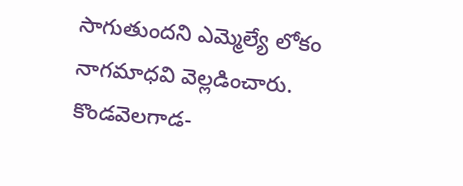సాగుతుందని ఎమ్మెల్యే లోకం నాగమాధవి వెల్లడించారు. కొండవెలగాడ-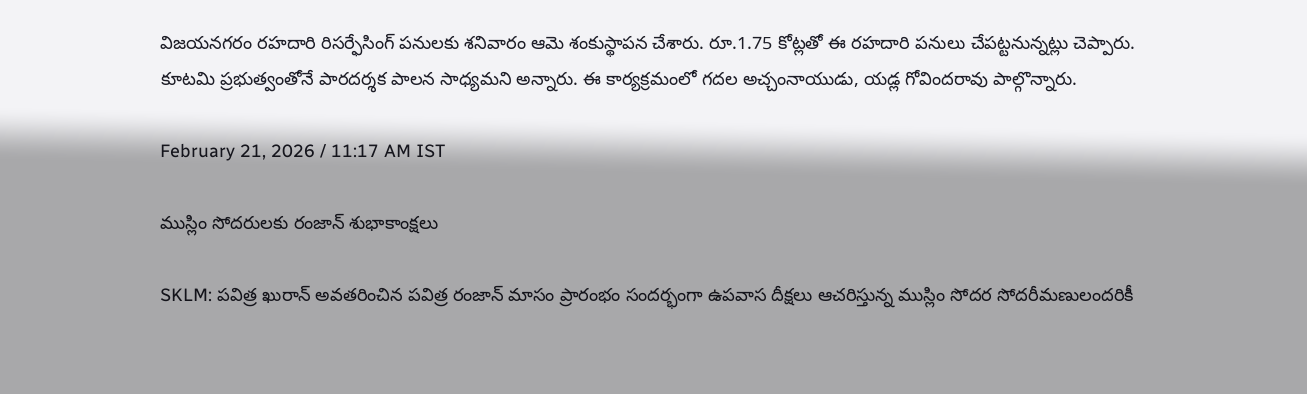విజయనగరం రహదారి రిసర్ఫేసింగ్ పనులకు శనివారం ఆమె శంకుస్థాపన చేశారు. రూ.1.75 కోట్లతో ఈ రహదారి పనులు చేపట్టనున్నట్లు చెప్పారు. కూటమి ప్రభుత్వంతోనే పారదర్శక పాలన సాధ్యమని అన్నారు. ఈ కార్యక్రమంలో గదల అచ్చంనాయుడు, యడ్ల గోవిందరావు పాల్గొన్నారు.

February 21, 2026 / 11:17 AM IST

ముస్లిం సోదరులకు రంజాన్ శుభాకాంక్షలు

SKLM: పవిత్ర ఖురాన్ అవతరించిన పవిత్ర రంజాన్ మాసం ప్రారంభం సందర్భంగా ఉపవాస దీక్షలు ఆచరిస్తున్న ముస్లిం సోదర సోదరీమణులందరికీ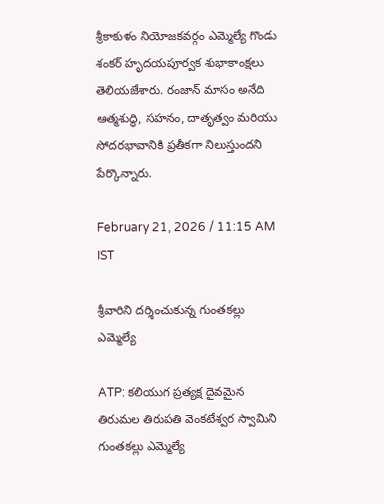శ్రీకాకుళం నియోజకవర్గం ఎమ్మెల్యే గొండు శంకర్ హృదయపూర్వక శుభాకాంక్షలు తెలియజేశారు. రంజాన్ మాసం అనేది ఆత్మశుద్ధి, సహనం, దాతృత్వం మరియు సోదరభావానికి ప్రతీకగా నిలుస్తుందని పేర్కొన్నారు.

February 21, 2026 / 11:15 AM IST

శ్రీవారిని దర్శించుకున్న గుంతకల్లు ఎమ్మెల్యే

ATP: కలియుగ ప్రత్యక్ష దైవమైన తిరుమల తిరుపతి వెంకటేశ్వర స్వామిని గుంతకల్లు ఎమ్మెల్యే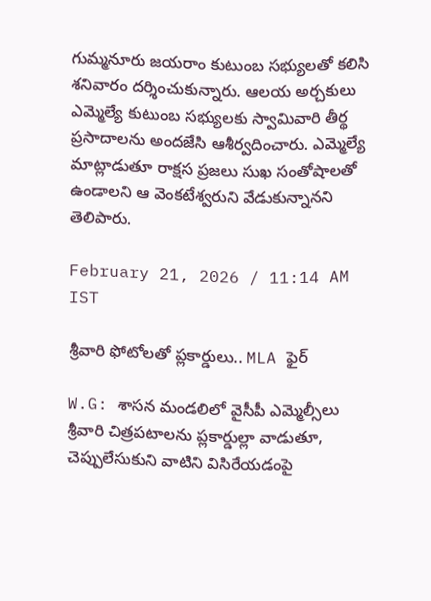గుమ్మనూరు జయరాం కుటుంబ సభ్యులతో కలిసి శనివారం దర్శించుకున్నారు. ఆలయ అర్చకులు ఎమ్మెల్యే కుటుంబ సభ్యులకు స్వామివారి తీర్థ ప్రసాదాలను అందజేసి ఆశీర్వదించారు. ఎమ్మెల్యే మాట్లాడుతూ రాక్షస ప్రజలు సుఖ సంతోషాలతో ఉండాలని ఆ వెంకటేశ్వరుని వేడుకున్నానని తెలిపారు.

February 21, 2026 / 11:14 AM IST

శ్రీవారి ఫోటోలతో ప్లకార్డులు.. MLA ఫైర్

W.G: శాసన మండలిలో వైసీపీ ఎమ్మెల్సీలు శ్రీవారి చిత్రపటాలను ప్లకార్డుల్లా వాడుతూ, చెప్పులేసుకుని వాటిని విసిరేయడంపై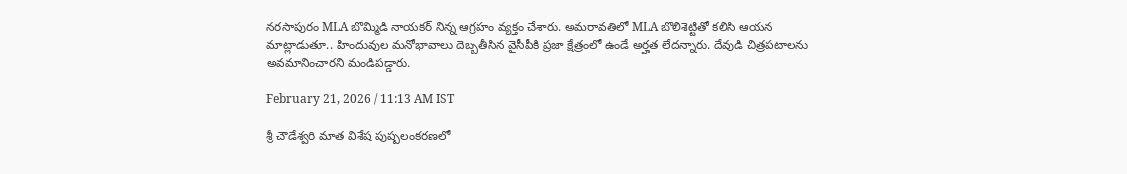నరసాపురం MLA బొమ్మిడి నాయకర్ నిన్న ఆగ్రహం వ్యక్తం చేశారు. అమరావతిలో MLA బొలిశెట్టితో కలిసి ఆయన మాట్లాడుతూ.. హిందువుల మనోభావాలు దెబ్బతీసిన వైసీపీకి ప్రజా క్షేత్రంలో ఉండే అర్హత లేదన్నారు. దేవుడి చిత్రపటాలను అవమానించారని మండిపడ్డారు.

February 21, 2026 / 11:13 AM IST

శ్రీ చౌడేశ్వరి మాత విశేష పుష్పలంకరణలో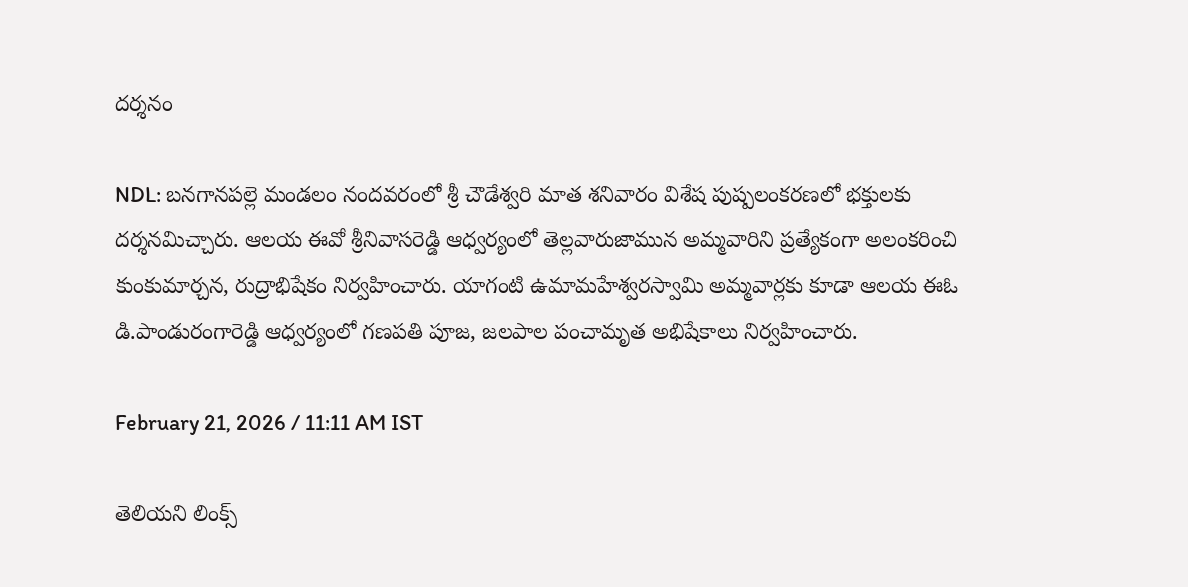దర్శనం

NDL: బనగానపల్లె మండలం నందవరంలో శ్రీ చౌడేశ్వరి మాత శనివారం విశేష పుష్పలంకరణలో భక్తులకు దర్శనమిచ్చారు. ఆలయ ఈవో శ్రీనివాసరెడ్డి ఆధ్వర్యంలో తెల్లవారుజామున అమ్మవారిని ప్రత్యేకంగా అలంకరించి కుంకుమార్చన, రుద్రాభిషేకం నిర్వహించారు. యాగంటి ఉమామహేశ్వరస్వామి అమ్మవార్లకు కూడా ఆలయ ఈఓ డి.పాండురంగారెడ్డి ఆధ్వర్యంలో గణపతి పూజ, జలపాల పంచామృత అభిషేకాలు నిర్వహించారు.

February 21, 2026 / 11:11 AM IST

తెలియని లింక్స్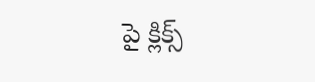పై క్లిక్స్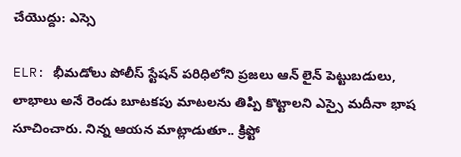చేయొద్దు: ఎస్సె

ELR: భీమడోలు పోలీస్ స్టేషన్ పరిధిలోని ప్రజలు ఆన్ లైన్ పెట్టుబడులు, లాభాలు అనే రెండు బూటకపు మాటలను తిప్పి కొట్టాలని ఎస్సై మదీనా భాష సూచించారు. నిన్న ఆయన మాట్లాడుతూ.. క్రిప్టో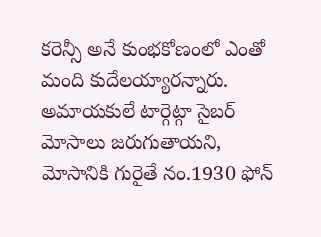కరెన్సీ అనే కుంభకోణంలో ఎంతో మంది కుదేలయ్యారన్నారు. అమాయకులే టార్గెట్గా సైబర్ మోసాలు జరుగుతాయని, మోసానికి గురైతే నం.1930 ఫోన్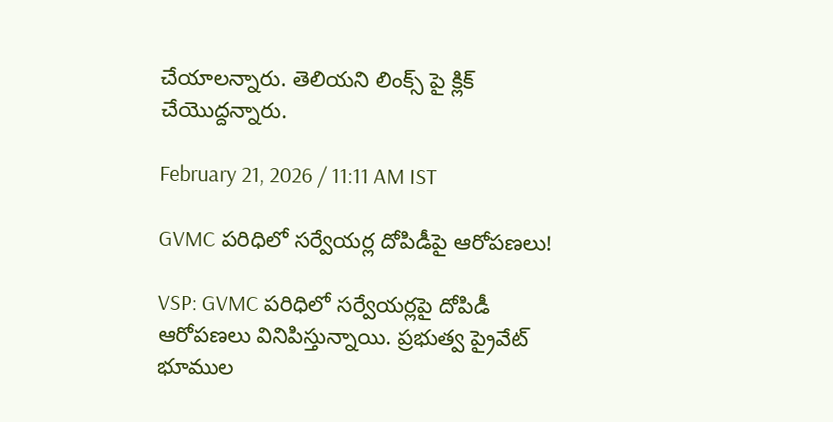చేయాలన్నారు. తెలియని లింక్స్ పై క్లిక్ చేయొద్దన్నారు.

February 21, 2026 / 11:11 AM IST

GVMC పరిధిలో సర్వేయర్ల దోపిడీపై ఆరోపణలు!

VSP: GVMC పరిధిలో సర్వేయర్లపై దోపిడీ ఆరోపణలు వినిపిస్తున్నాయి. ప్రభుత్వ ప్రైవేట్ భూముల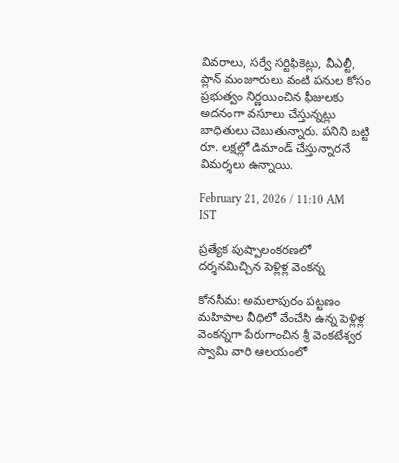వివరాలు, సర్వే సర్టిఫికెట్లు, వీఎల్టీ, ప్లాన్ మంజూరులు వంటి పనుల కోసం ప్రభుత్వం నిర్ణయించిన ఫీజులకు అదనంగా వసూలు చేస్తున్నట్లు బాధితులు చెబుతున్నారు. పనిని బట్టి రూ. లక్షల్లో డిమాండ్ చేస్తున్నారనే విమర్శలు ఉన్నాయి.

February 21, 2026 / 11:10 AM IST

ప్రత్యేక పుష్పాలంకరణలో దర్శనమిచ్చిన పెళ్లిళ్ల వెంకన్న

కోనసీమ: అమలాపురం పట్టణం మహిపాల వీధిలో వేంచేసి ఉన్న పెళ్లిళ్ల వెంకన్నగా పేరుగాంచిన శ్రీ వెంకటేశ్వర స్వామి వారి ఆలయంలో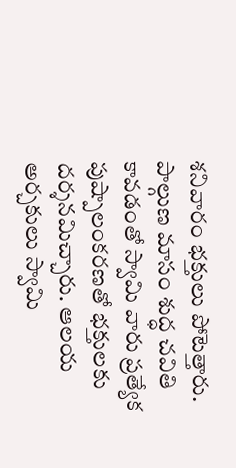శనివారం భక్తులు పోటెత్తారు. పాల్గుణ మాసం శుద్ధ చవితి కావడంతో స్వామి వారు ప్రత్యేక పుష్పాలంకరణతో భక్తులకు దర్శనమిచ్చారు. ఆలయ అర్చకులు స్వామి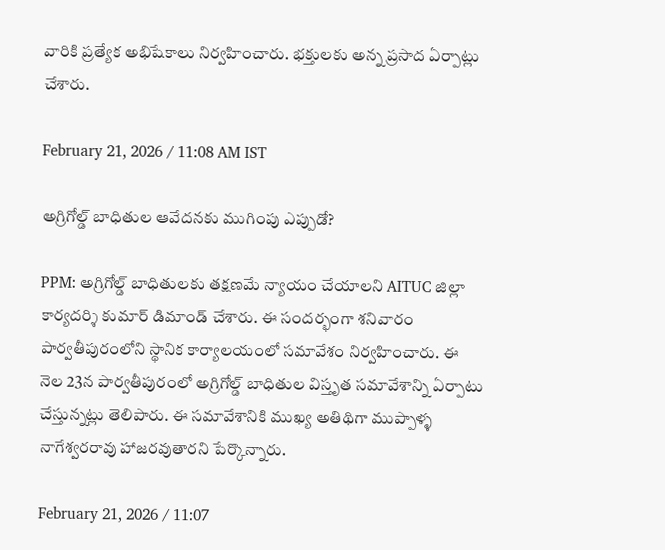వారికి ప్రత్యేక అభిషేకాలు నిర్వహించారు. భక్తులకు అన్న ప్రసాద ఏర్పాట్లు చేశారు.

February 21, 2026 / 11:08 AM IST

అగ్రిగోల్డ్ బాధితుల ఆవేదనకు ముగింపు ఎప్పుడో?

PPM: అగ్రిగోల్డ్ బాధితులకు తక్షణమే న్యాయం చేయాలని AITUC జిల్లా కార్యదర్శి కుమార్ డిమాండ్ చేశారు. ఈ సందర్భంగా శనివారం పార్వతీపురంలోని స్థానిక కార్యాలయంలో సమావేశం నిర్వహించారు. ఈ నెల 23న పార్వతీపురంలో అగ్రిగోల్డ్ బాధితుల విస్తృత సమావేశాన్ని ఏర్పాటు చేస్తున్నట్లు తెలిపారు. ఈ సమావేశానికి ముఖ్య అతిథిగా ముప్పాళ్ళ నాగేశ్వరరావు హాజరవుతారని పేర్కొన్నారు.

February 21, 2026 / 11:07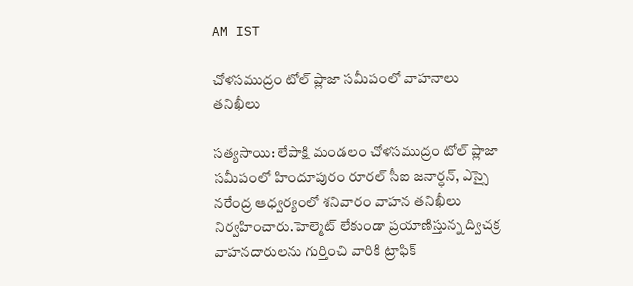AM IST

చోళసముద్రం టోల్ ప్లాజా సమీపంలో వాహనాలు తనిఖీలు

సత్యసాయి: లేపాక్షి మండలం చోళసముద్రం టోల్ ప్లాజా సమీపంలో హిందూపురం రూరల్ సీఐ జనార్ధన్, ఎస్సై నరేంద్ర ఆధ్వర్యంలో శనివారం వాహన తనిఖీలు నిర్వహించారు.హెల్మెట్ లేకుండా ప్రయాణిస్తున్న ద్విచక్ర వాహనదారులను గుర్తించి వారికి ట్రాఫిక్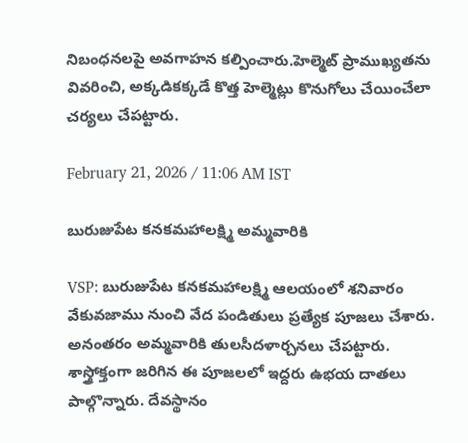నిబంధనలపై అవగాహన కల్పించారు.హెల్మెట్ ప్రాముఖ్యతను వివరించి, అక్కడికక్కడే కొత్త హెల్మెట్లు కొనుగోలు చేయించేలా చర్యలు చేపట్టారు.

February 21, 2026 / 11:06 AM IST

బురుజుపేట కనకమహాలక్ష్మి అమ్మవారికి

VSP: బురుజుపేట కనకమహాలక్ష్మి ఆలయంలో శనివారం వేకువజాము నుంచి వేద పండితులు ప్రత్యేక పూజలు చేశారు. అనంతరం అమ్మవారికి తులసీదళార్చనలు చేపట్టారు. శాస్త్రోక్తంగా జరిగిన ఈ పూజలలో ఇద్దరు ఉభయ దాతలు పాల్గొన్నారు. దేవస్థానం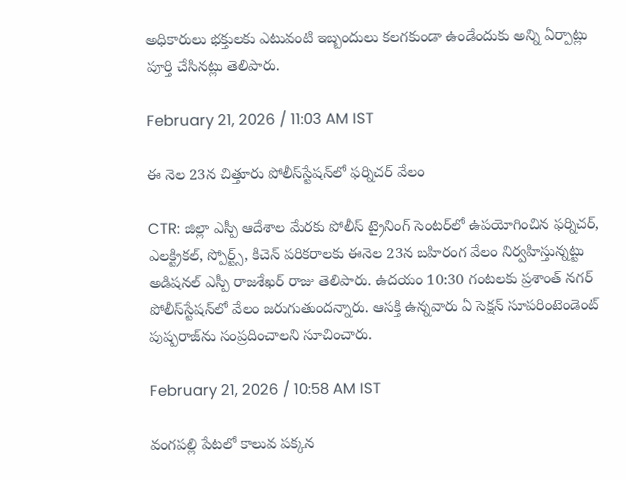అధికారులు భక్తులకు ఎటువంటి ఇబ్బందులు కలగకుండా ఉండేందుకు అన్ని ఏర్పాట్లు పూర్తి చేసినట్లు తెలిపారు.

February 21, 2026 / 11:03 AM IST

ఈ నెల 23న చిత్తూరు పోలీస్‌స్టేషన్‌లో ఫర్నిచర్ వేలం

CTR: జిల్లా ఎస్పీ ఆదేశాల మేరకు పోలీస్ ట్రైనింగ్ సెంటర్‌లో ఉపయోగించిన ఫర్నిచర్, ఎలక్ట్రికల్, స్పోర్ట్స్, కిచెన్ పరికరాలకు ఈనెల 23న బహిరంగ వేలం నిర్వహిస్తున్నట్టు అడిషనల్ ఎస్పీ రాజశేఖర్ రాజు తెలిపారు. ఉదయం 10:30 గంటలకు ప్రశాంత్ నగర్ పోలీస్‌స్టేషన్‌లో వేలం జరుగుతుందన్నారు. ఆసక్తి ఉన్నవారు ఏ సెక్షన్ సూపరింటెండెంట్ పుష్పరాజ్‌ను సంప్రదించాలని సూచించారు.

February 21, 2026 / 10:58 AM IST

వంగపల్లి పేటలో కాలువ పక్కన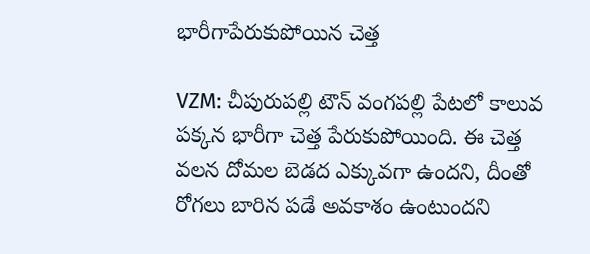భారీగాపేరుకుపోయిన చెత్త

VZM: చీపురుపల్లి టౌన్ వంగపల్లి పేటలో కాలువ పక్కన భారీగా చెత్త పేరుకుపోయింది. ఈ చెత్త వలన దోమల బెడద ఎక్కువగా ఉందని, దీంతో రోగలు బారిన పడే అవకాశం ఉంటుందని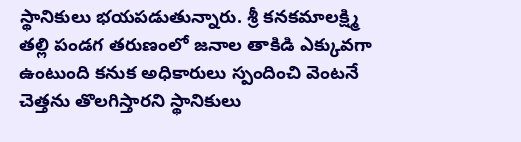స్థానికులు భయపడుతున్నారు. శ్రీ కనకమాలక్ష్మి తల్లి పండగ తరుణంలో జనాల తాకిడి ఎక్కువగా ఉంటుంది కనుక అధికారులు స్పందించి వెంటనే చెత్తను తొలగిస్తారని స్థానికులు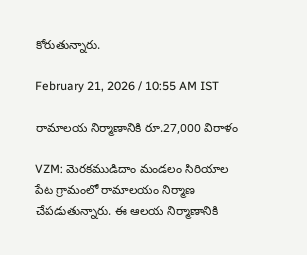కోరుతున్నారు.

February 21, 2026 / 10:55 AM IST

రామాలయ నిర్మాణానికి రూ.27,000 విరాళం

VZM: మెరకముడిదాం మండలం సిరియాల పేట గ్రామంలో రామాలయం నిర్మాణ చేపడుతున్నారు. ఈ ఆలయ నిర్మాణానికి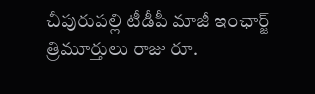చీపురుపల్లి టీడీపీ మాజీ ఇంఛార్జ్ త్రిమూర్తులు రాజు రూ.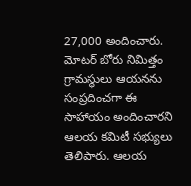27,000 అందించారు. మోటర్ బోరు నిమిత్తం గ్రామస్థులు ఆయనను సంప్రదించగా ఈ సాహాయం అందించారని ఆలయ కమిటీ సభ్యులు తెలిపారు. ఆలయ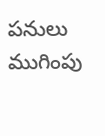పనులు ముగింపు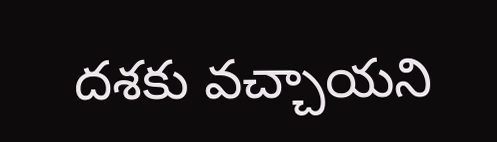దశకు వచ్చాయని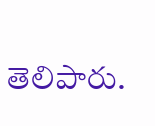తెలిపారు.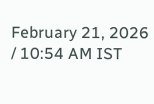February 21, 2026 / 10:54 AM IST